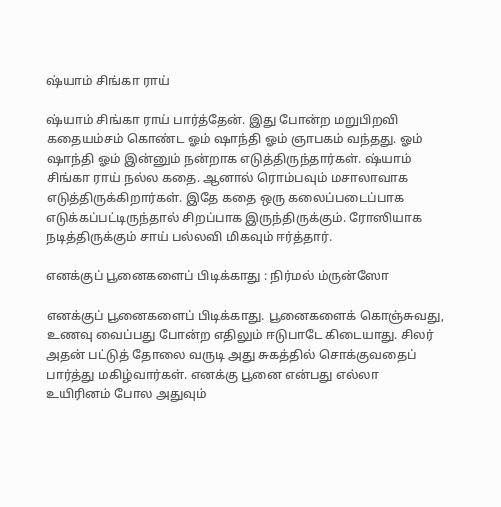ஷ்யாம் சிங்கா ராய்

ஷ்யாம் சிங்கா ராய் பார்த்தேன். இது போன்ற மறுபிறவி கதையம்சம் கொண்ட ஓம் ஷாந்தி ஓம் ஞாபகம் வந்தது. ஓம் ஷாந்தி ஓம் இன்னும் நன்றாக எடுத்திருந்தார்கள். ஷ்யாம் சிங்கா ராய் நல்ல கதை. ஆனால் ரொம்பவும் மசாலாவாக எடுத்திருக்கிறார்கள். இதே கதை ஒரு கலைப்படைப்பாக எடுக்கப்பட்டிருந்தால் சிறப்பாக இருந்திருக்கும். ரோஸியாக நடித்திருக்கும் சாய் பல்லவி மிகவும் ஈர்த்தார்.

எனக்குப் பூனைகளைப் பிடிக்காது : நிர்மல் ம்ருன்ஸோ

எனக்குப் பூனைகளைப் பிடிக்காது. பூனைகளைக் கொஞ்சுவது, உணவு வைப்பது போன்ற எதிலும் ஈடுபாடே கிடையாது. சிலர் அதன் பட்டுத் தோலை வருடி அது சுகத்தில் சொக்குவதைப் பார்த்து மகிழ்வார்கள். எனக்கு பூனை என்பது எல்லா உயிரினம் போல அதுவும்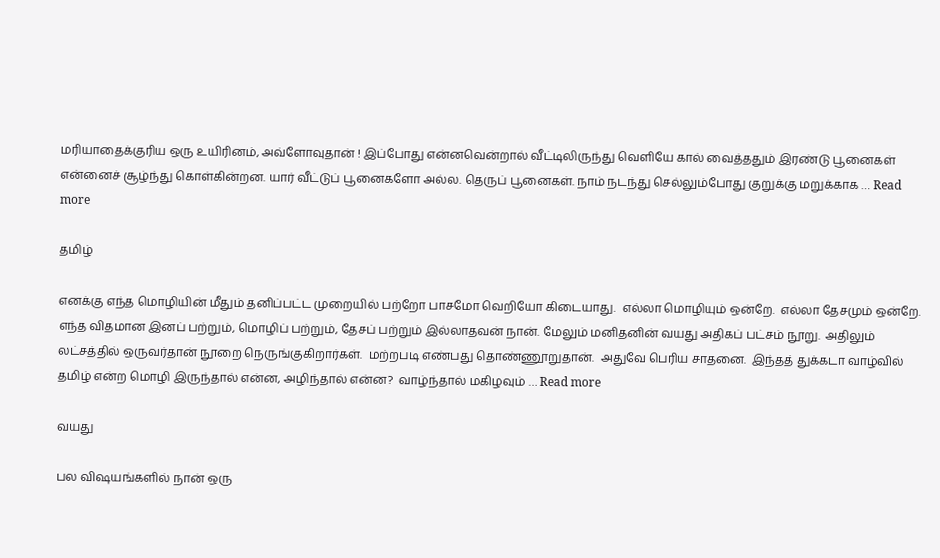மரியாதைக்குரிய ஒரு உயிரினம், அவ்ளோவுதான் ! இப்போது என்னவென்றால் வீட்டிலிருந்து வெளியே கால் வைத்ததும் இரண்டு பூனைகள் என்னைச் சூழ்ந்து கொள்கின்றன. யார் வீட்டுப் பூனைகளோ அல்ல. தெருப் பூனைகள். நாம் நடந்து செல்லும்போது குறுக்கு மறுக்காக … Read more

தமிழ்

எனக்கு எந்த மொழியின் மீதும் தனிப்பட்ட முறையில் பற்றோ பாசமோ வெறியோ கிடையாது.  எல்லா மொழியும் ஒன்றே.  எல்லா தேசமும் ஒன்றே.  எந்த விதமான இனப் பற்றும், மொழிப் பற்றும், தேசப் பற்றும் இல்லாதவன் நான். மேலும் மனிதனின் வயது அதிகப் பட்சம் நூறு.  அதிலும் லட்சத்தில் ஒருவர்தான் நூறை நெருங்குகிறார்கள்.  மற்றபடி எண்பது தொண்ணூறுதான்.  அதுவே பெரிய சாதனை.  இந்தத் துக்கடா வாழ்வில் தமிழ் என்ற மொழி இருந்தால் என்ன, அழிந்தால் என்ன?  வாழ்ந்தால் மகிழவும் … Read more

வயது

பல விஷயங்களில் நான் ஒரு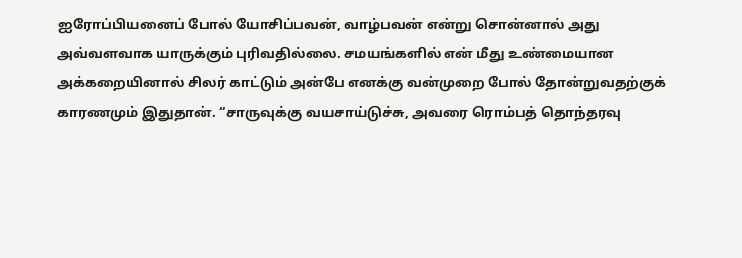ஐரோப்பியனைப் போல் யோசிப்பவன், வாழ்பவன் என்று சொன்னால் அது அவ்வளவாக யாருக்கும் புரிவதில்லை. சமயங்களில் என் மீது உண்மையான அக்கறையினால் சிலர் காட்டும் அன்பே எனக்கு வன்முறை போல் தோன்றுவதற்குக் காரணமும் இதுதான். “சாருவுக்கு வயசாய்டுச்சு, அவரை ரொம்பத் தொந்தரவு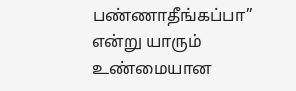பண்ணாதீங்கப்பா” என்று யாரும் உண்மையான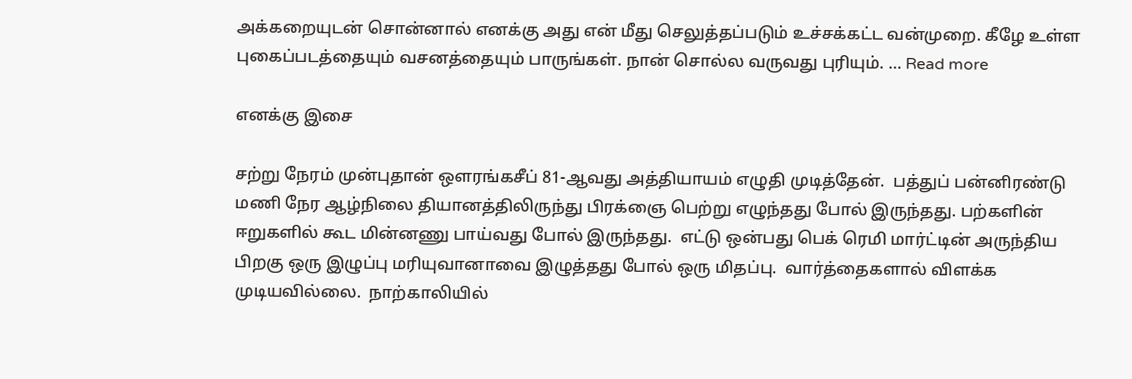அக்கறையுடன் சொன்னால் எனக்கு அது என் மீது செலுத்தப்படும் உச்சக்கட்ட வன்முறை. கீழே உள்ள புகைப்படத்தையும் வசனத்தையும் பாருங்கள். நான் சொல்ல வருவது புரியும். … Read more

எனக்கு இசை

சற்று நேரம் முன்புதான் ஔரங்கசீப் 81-ஆவது அத்தியாயம் எழுதி முடித்தேன்.  பத்துப் பன்னிரண்டு மணி நேர ஆழ்நிலை தியானத்திலிருந்து பிரக்ஞை பெற்று எழுந்தது போல் இருந்தது. பற்களின் ஈறுகளில் கூட மின்னணு பாய்வது போல் இருந்தது.  எட்டு ஒன்பது பெக் ரெமி மார்ட்டின் அருந்திய பிறகு ஒரு இழுப்பு மரியுவானாவை இழுத்தது போல் ஒரு மிதப்பு.  வார்த்தைகளால் விளக்க முடியவில்லை.  நாற்காலியில்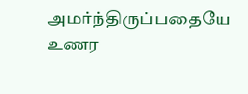அமர்ந்திருப்பதையே உணர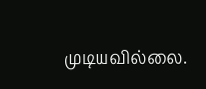முடியவில்லை.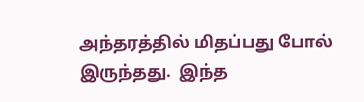அந்தரத்தில் மிதப்பது போல் இருந்தது.  இந்த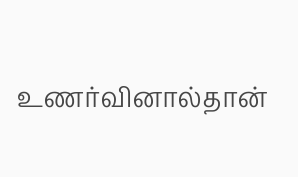உணர்வினால்தான்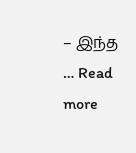– இந்த … Read more